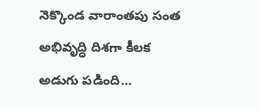నెక్కొండ వారాంతపు సంత అభివృద్ధి దిశగా కీలక అడుగు పడింది…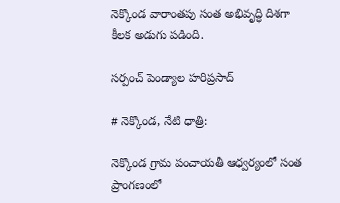నెక్కొండ వారాంతపు సంత అభివృద్ధి దిశగా కీలక అడుగు పడింది.

సర్పంచ్ పెండ్యాల హరిప్రసాద్

# నెక్కొండ, నేటి ధాత్రి:

నెక్కొండ గ్రామ పంచాయతీ ఆధ్వర్యంలో సంత ప్రాంగణంలో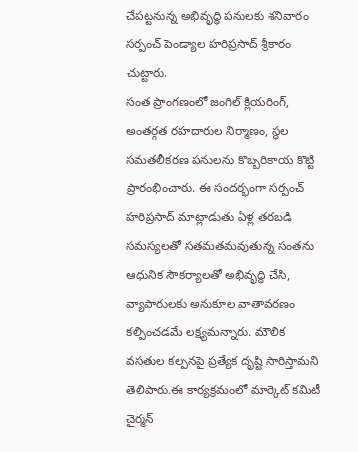చేపట్టనున్న అభివృద్ధి పనులకు శనివారం సర్పంచ్ పెండ్యాల హరిప్రసాద్ శ్రీకారం చుట్టారు.
సంత ప్రాంగణంలో జంగిల్ క్లియరింగ్, అంతర్గత రహదారుల నిర్మాణం, స్థల సమతలీకరణ పనులను కొబ్బరికాయ కొట్టి ప్రారంభించారు. ఈ సందర్భంగా సర్పంచ్ హరిప్రసాద్ మాట్లాడుతు ఏళ్ల తరబడి సమస్యలతో సతమతమవుతున్న సంతను ఆధునిక సౌకర్యాలతో అభివృద్ధి చేసి, వ్యాపారులకు అనుకూల వాతావరణం కల్పించడమే లక్ష్యమన్నారు. మౌలిక వసతుల కల్పనపై ప్రత్యేక దృష్టి సారిస్తామని తెలిపారు.ఈ కార్యక్రమంలో మార్కెట్ కమిటీ చైర్మన్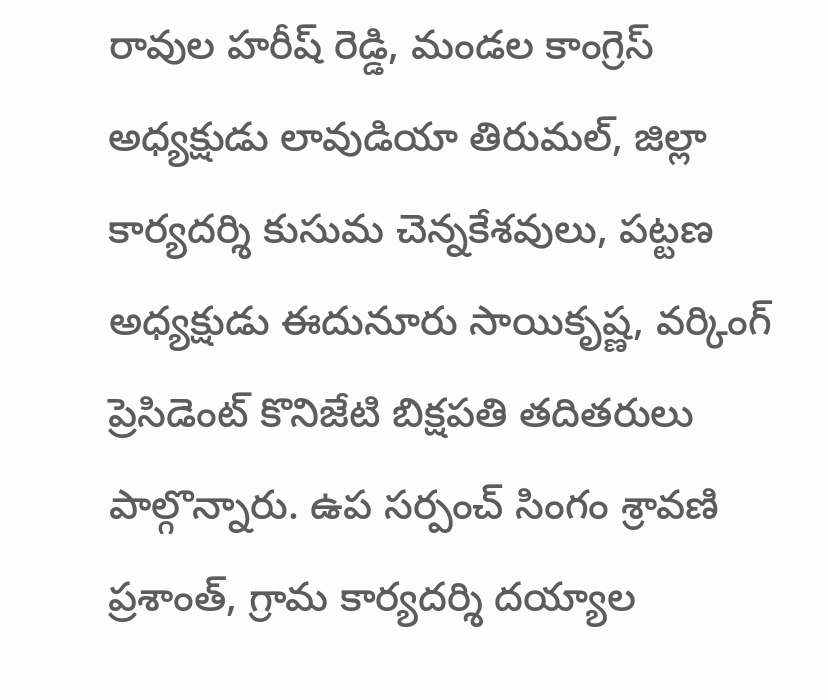రావుల హరీష్ రెడ్డి, మండల కాంగ్రెస్ అధ్యక్షుడు లావుడియా తిరుమల్, జిల్లా కార్యదర్శి కుసుమ చెన్నకేశవులు, పట్టణ అధ్యక్షుడు ఈదునూరు సాయికృష్ణ, వర్కింగ్ ప్రెసిడెంట్ కొనిజేటి బిక్షపతి తదితరులు పాల్గొన్నారు. ఉప సర్పంచ్ సింగం శ్రావణి ప్రశాంత్, గ్రామ కార్యదర్శి దయ్యాల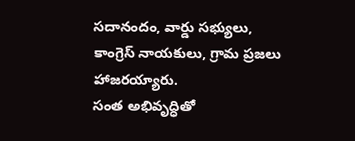సదానందం, వార్డు సభ్యులు, కాంగ్రెస్ నాయకులు, గ్రామ ప్రజలు హాజరయ్యారు.
సంత అభివృద్ధితో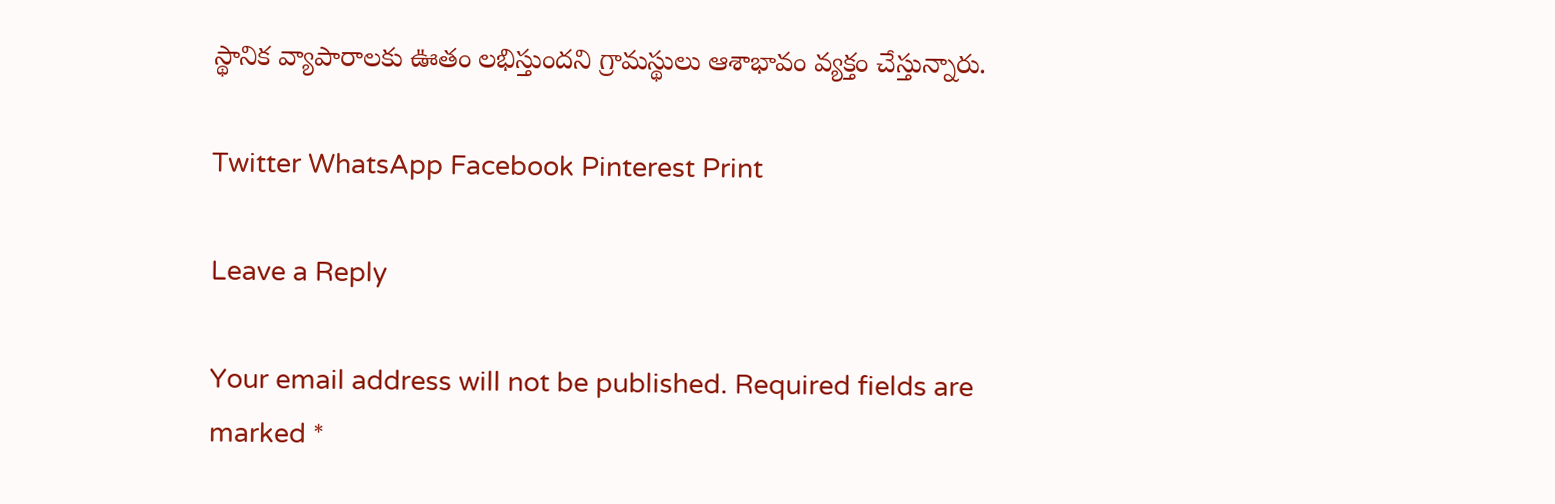స్థానిక వ్యాపారాలకు ఊతం లభిస్తుందని గ్రామస్థులు ఆశాభావం వ్యక్తం చేస్తున్నారు.

Twitter WhatsApp Facebook Pinterest Print

Leave a Reply

Your email address will not be published. Required fields are marked *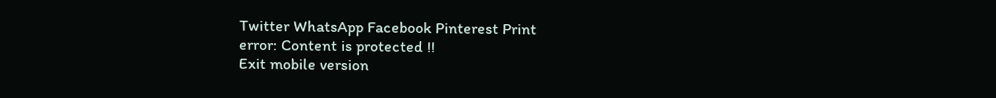Twitter WhatsApp Facebook Pinterest Print
error: Content is protected !!
Exit mobile version